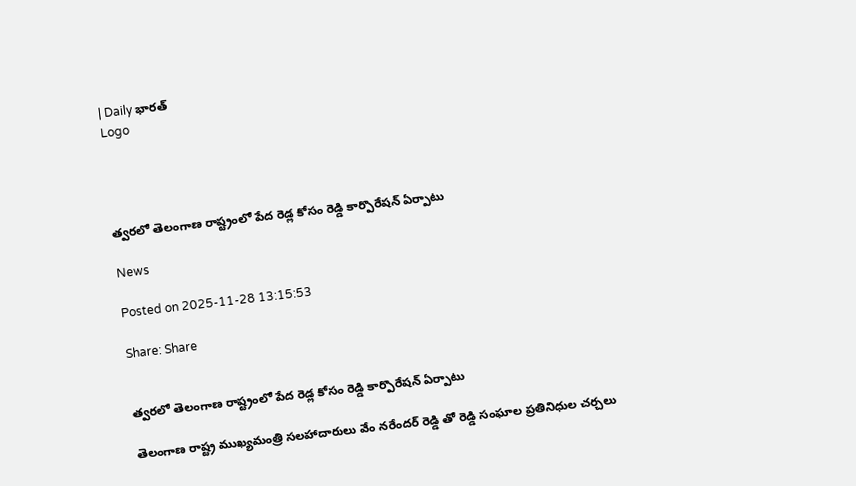| Daily భారత్
Logo




త్వరలో తెలంగాణ రాష్ట్రంలో పేద రెడ్ల కోసం రెడ్డి కార్పొరేషన్ ఏర్పాటు

News

Posted on 2025-11-28 13:15:53

Share: Share


త్వరలో తెలంగాణ రాష్ట్రంలో పేద రెడ్ల కోసం రెడ్డి కార్పొరేషన్ ఏర్పాటు

తెలంగాణ రాష్ట్ర ముఖ్యమంత్రి సలహాదారులు వేం నరేందర్ రెడ్డి తో రెడ్డి సంఘాల ప్రతినిధుల చర్చలు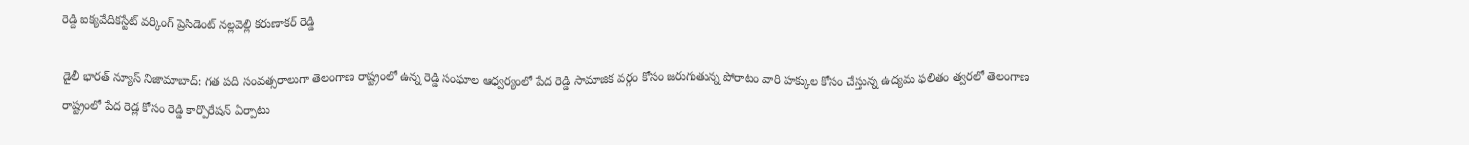రెడ్ది ఐక్యవేదికస్టేట్ వర్కింగ్ ప్రెసిడెంట్ నల్లవెల్లి కరుణాకర్ రెడ్డి

డైలీ భారత్ న్యూస్ నిజామాబాద్: గత పది సంవత్సరాలుగా తెలంగాణ రాష్ట్రంలో ఉన్న రెడ్డి సంఘాల ఆధ్వర్యంలో పేద రెడ్డి సామాజిక వర్గం కోసం జరుగుతున్న పోరాటం వారి హక్కుల కోసం చేస్తున్న ఉద్యమ ఫలితం త్వరలో తెలంగాణ రాష్ట్రంలో పేద రెడ్ల కోసం రెడ్డి కార్పొరేషన్ ఏర్పాటు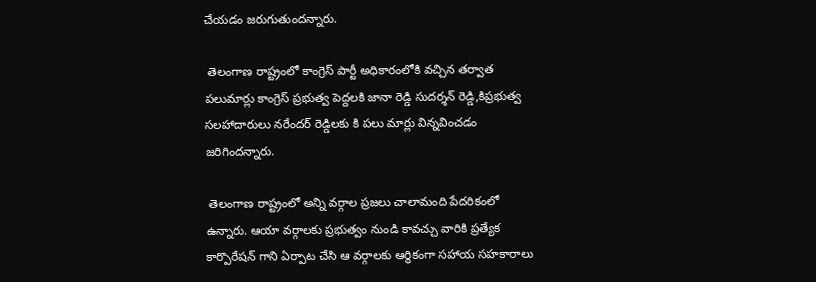చేయడం జరుగుతుందన్నారు.

 తెలంగాణ రాష్ట్రంలో కాంగ్రెస్ పార్టీ అధికారంలోకి వచ్చిన తర్వాత పలుమార్లు కాంగ్రెస్ ప్రభుత్వ పెద్దలకి జానా రెడ్డి సుదర్శన్ రెడ్డి,కిప్రభుత్వ సలహాదారులు నరేందర్ రెడ్డిలకు కి పలు మార్లు విన్నవించడం జరిగిందన్నారు.

 తెలంగాణ రాష్ట్రంలో అన్ని వర్గాల ప్రజలు చాలామంది పేదరికంలో ఉన్నారు. ఆయా వర్గాలకు ప్రభుత్వం నుండి కావచ్చు వారికి ప్రత్యేక కార్పొరేషన్ గాని ఏర్పాట చేసి ఆ వర్గాలకు ఆర్థికంగా సహాయ సహకారాలు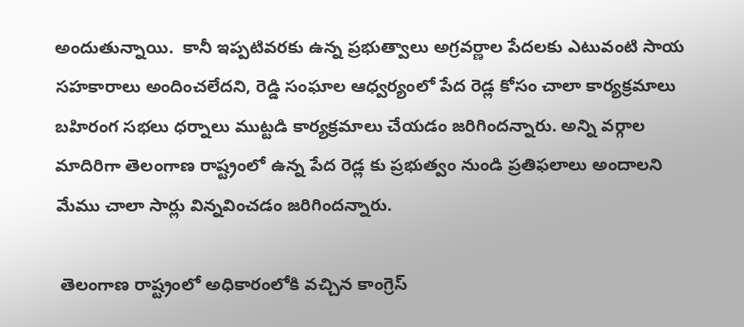అందుతున్నాయి.  కానీ ఇప్పటివరకు ఉన్న ప్రభుత్వాలు అగ్రవర్ణాల పేదలకు ఎటువంటి సాయ సహకారాలు అందించలేదని, రెడ్డి సంఘాల ఆధ్వర్యంలో పేద రెడ్ల కోసం చాలా కార్యక్రమాలు బహిరంగ సభలు ధర్నాలు ముట్టడి కార్యక్రమాలు చేయడం జరిగిందన్నారు. అన్ని వర్గాల మాదిరిగా తెలంగాణ రాష్ట్రంలో ఉన్న పేద రెడ్ల కు ప్రభుత్వం నుండి ప్రతిఫలాలు అందాలని మేము చాలా సార్లు విన్నవించడం జరిగిందన్నారు.

 తెలంగాణ రాష్ట్రంలో అధికారంలోకి వచ్చిన కాంగ్రెస్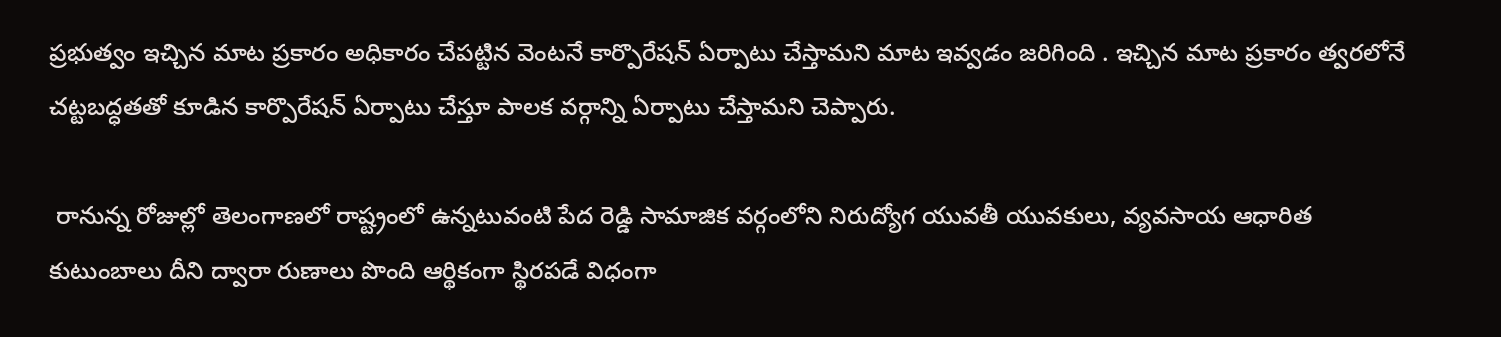ప్రభుత్వం ఇచ్చిన మాట ప్రకారం అధికారం చేపట్టిన వెంటనే కార్పొరేషన్ ఏర్పాటు చేస్తామని మాట ఇవ్వడం జరిగింది . ఇచ్చిన మాట ప్రకారం త్వరలోనే చట్టబద్ధతతో కూడిన కార్పొరేషన్ ఏర్పాటు చేస్తూ పాలక వర్గాన్ని ఏర్పాటు చేస్తామని చెప్పారు.

 రానున్న రోజుల్లో తెలంగాణలో రాష్ట్రంలో ఉన్నటువంటి పేద రెడ్డి సామాజిక వర్గంలోని నిరుద్యోగ యువతీ యువకులు, వ్యవసాయ ఆధారిత కుటుంబాలు దీని ద్వారా రుణాలు పొంది ఆర్థికంగా స్థిరపడే విధంగా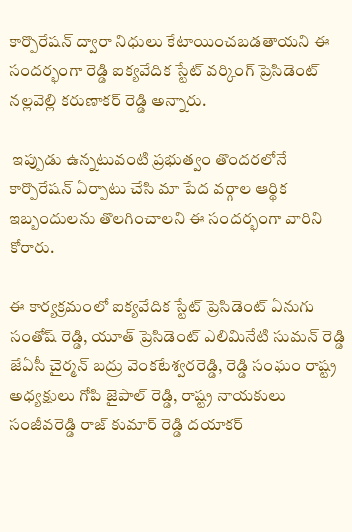కార్పొరేషన్ ద్వారా నిధులు కేటాయించబడతాయని ఈ సందర్భంగా రెడ్డి ఐక్యవేదిక స్టేట్ వర్కింగ్ ప్రెసిడెంట్ నల్లవెల్లి కరుణాకర్ రెడ్డి అన్నారు.

 ఇప్పుడు ఉన్నటువంటి ప్రభుత్వం తొందరలోనే  కార్పొరేషన్ ఏర్పాటు చేసి మా పేద వర్గాల ఆర్థిక ఇబ్బందులను తొలగించాలని ఈ సందర్భంగా వారిని కోరారు.

ఈ కార్యక్రమంలో ఐక్యవేదిక స్టేట్ ప్రెసిడెంట్ ఏనుగు సంతోష్ రెడ్డి, యూత్ ప్రెసిడెంట్ ఎలిమినేటి సుమన్ రెడ్డి జేఏసీ చైర్మన్ బద్రు వెంకటేశ్వరరెడ్డి, రెడ్డి సంఘం రాష్ట్ర అధ్యక్షులు గోపి జైపాల్ రెడ్డి, రాష్ట్ర నాయకులు సంజీవరెడ్డి రాజ్ కుమార్ రెడ్డి దయాకర్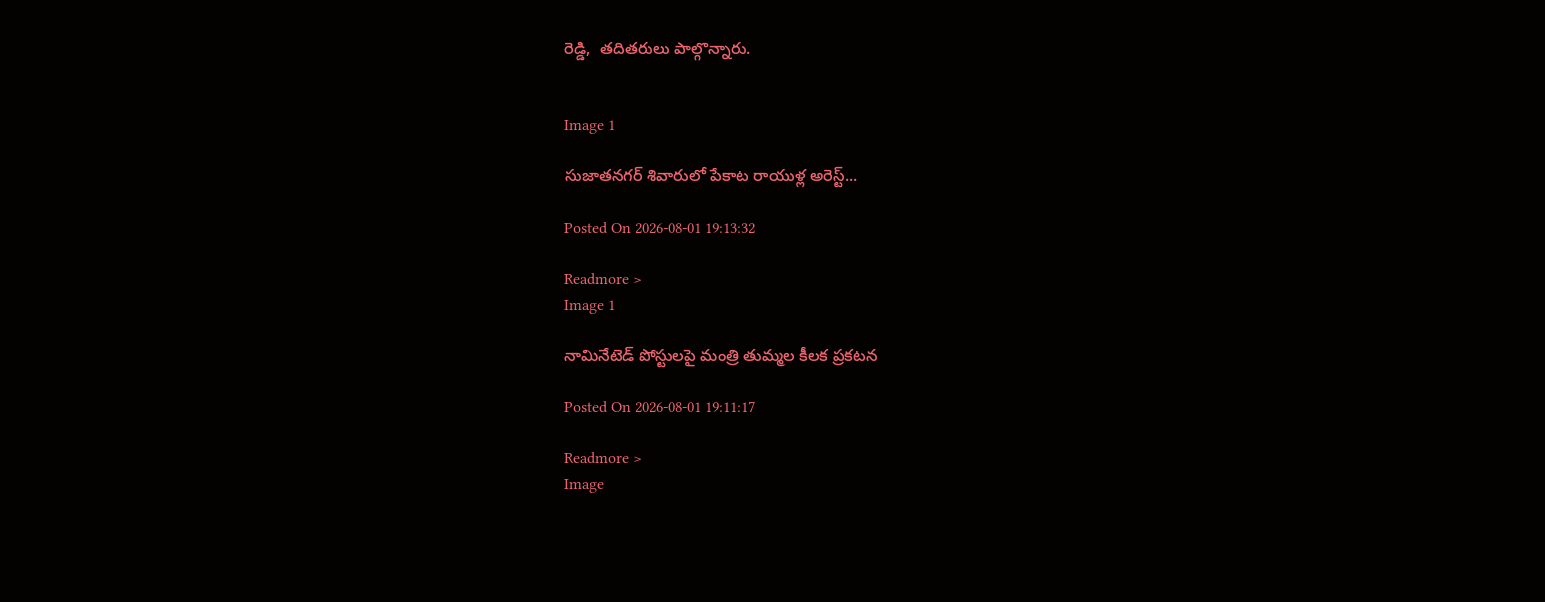రెడ్డి,  తదితరులు పాల్గొన్నారు.


Image 1

సుజాతనగర్ శివారులో పేకాట రాయుళ్ల అరెస్ట్...

Posted On 2026-08-01 19:13:32

Readmore >
Image 1

నామినేటెడ్ పోస్టులపై మంత్రి తుమ్మల కీలక ప్రకటన

Posted On 2026-08-01 19:11:17

Readmore >
Image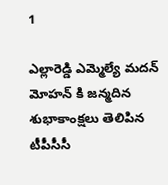1

ఎల్లారెడ్డి ఎమ్మెల్యే మదన్ మోహన్ కి జన్మదిన శుభాకాంక్షలు తెలిపిన టీపీసీసీ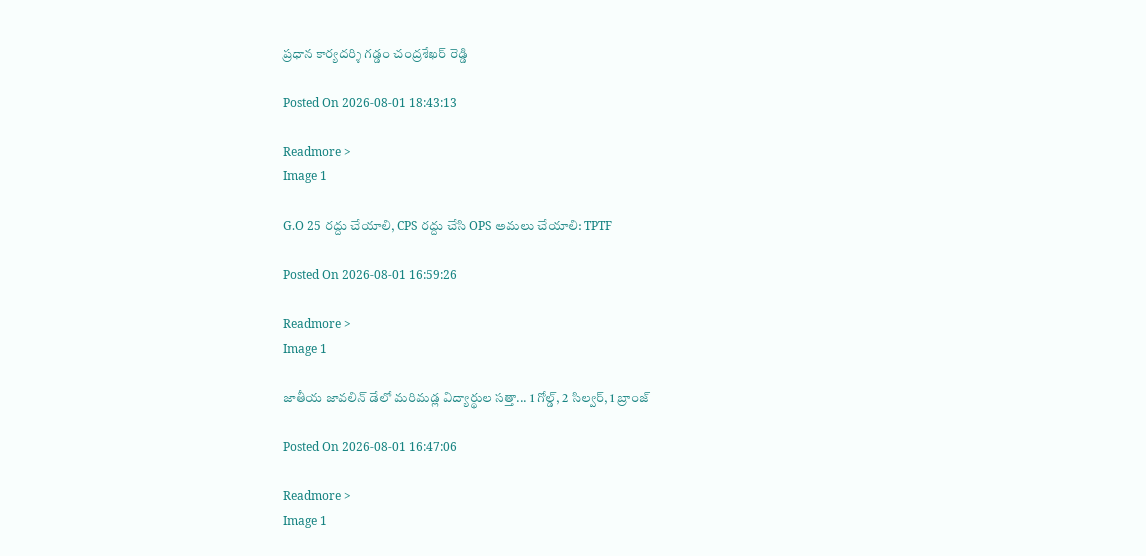ప్రధాన కార్యదర్శి గడ్డం చంద్రశేఖర్ రెడ్డి

Posted On 2026-08-01 18:43:13

Readmore >
Image 1

G.O 25 రద్దు చేయాలి, CPS రద్దు చేసి OPS అమలు చేయాలి: TPTF

Posted On 2026-08-01 16:59:26

Readmore >
Image 1

జాతీయ జావలిన్ డేలో మరిమడ్ల విద్యార్థుల సత్తా... 1 గోల్డ్, 2 సిల్వర్, 1 బ్రాంజ్

Posted On 2026-08-01 16:47:06

Readmore >
Image 1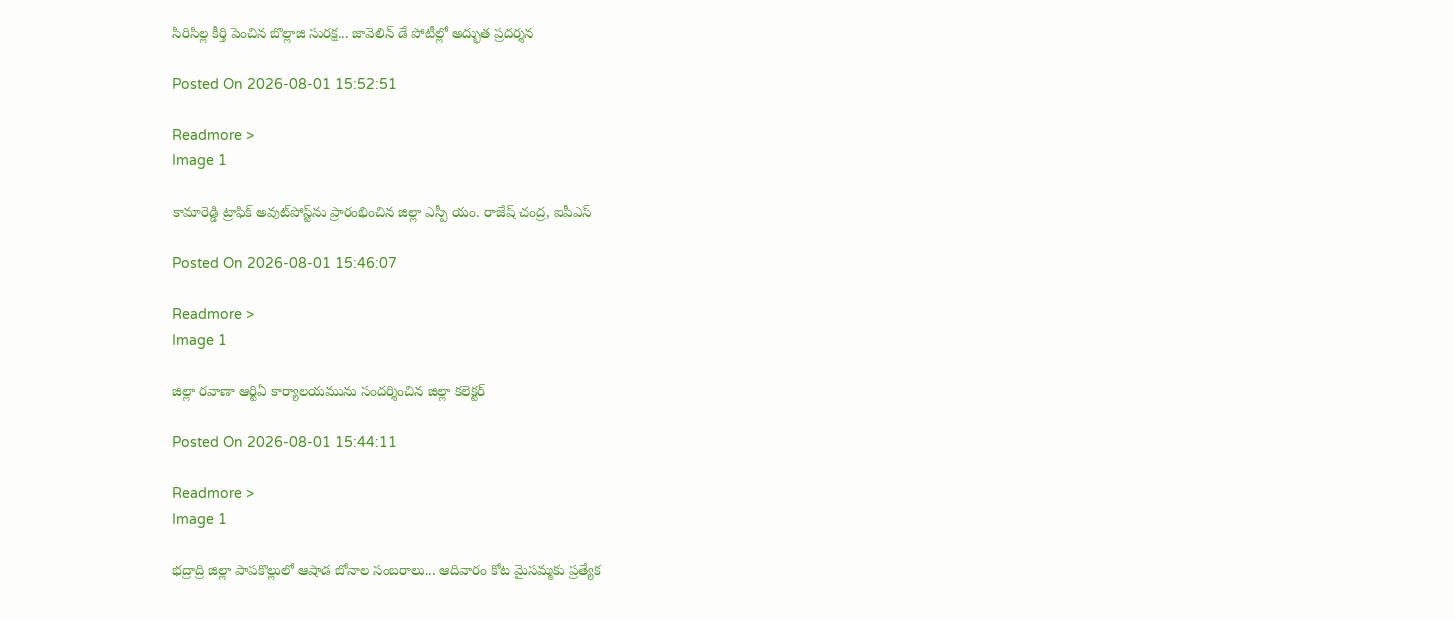సిరిసిల్ల కీర్తి పెంచిన బొల్లాజి సురక్ష... జావెలిన్ డే పోటీల్లో అద్భుత ప్రదర్శన

Posted On 2026-08-01 15:52:51

Readmore >
Image 1

కామారెడ్డి ట్రాఫిక్ అవుట్‌పోస్ట్‌ను ప్రారంభించిన జిల్లా ఎస్పీ యం. రాజేష్ చంద్ర, ఐపీఎస్

Posted On 2026-08-01 15:46:07

Readmore >
Image 1

జిల్లా రవాణా ఆర్టిఏ కార్యాలయమును సందర్శించిన జిల్లా కలెక్టర్

Posted On 2026-08-01 15:44:11

Readmore >
Image 1

భద్రాద్రి జిల్లా పాపకొల్లులో ఆషాడ బోనాల సంబరాలు... ఆదివారం కోట మైసమ్మకు ప్రత్యేక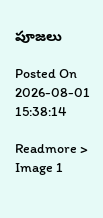పూజలు

Posted On 2026-08-01 15:38:14

Readmore >
Image 1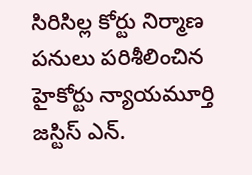సిరిసిల్ల కోర్టు నిర్మాణ పనులు పరిశీలించిన హైకోర్టు న్యాయమూర్తి జస్టిస్ ఎన్.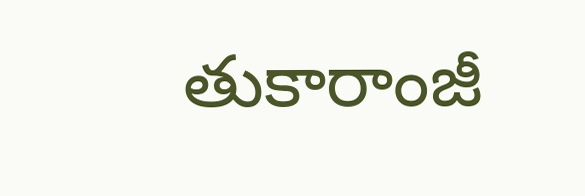తుకారాంజీ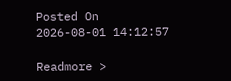Posted On 2026-08-01 14:12:57

Readmore >